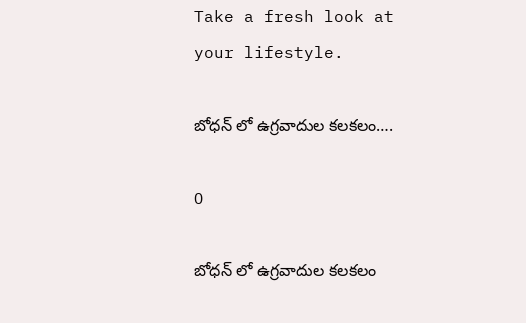Take a fresh look at your lifestyle.

బోధన్ లో ఉగ్రవాదుల కలకలం….

0

బోధన్ లో ఉగ్రవాదుల కలకలం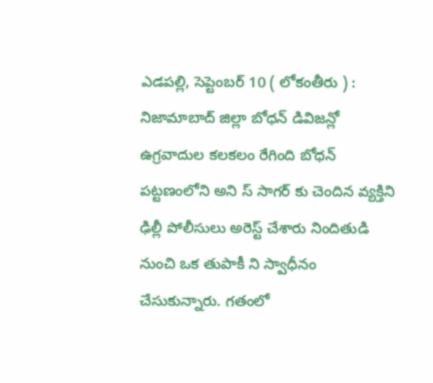ఎడపల్లి, సెప్టెంబర్ 10 ( లోకంతీరు ) :  నిజామాబాద్ జిల్లా బోధన్ డివిజన్లో ఉగ్రవాదుల కలకలం రేగింది బోధన్ పట్టణంలోని అని స్ సాగర్ కు చెందిన వ్యక్తిని ఢిల్లీ పోలీసులు అరెస్ట్ చేశారు నిందితుడి నుంచి ఒక తుపాకీ ని స్వాధీనం చేసుకున్నారు. గతంలో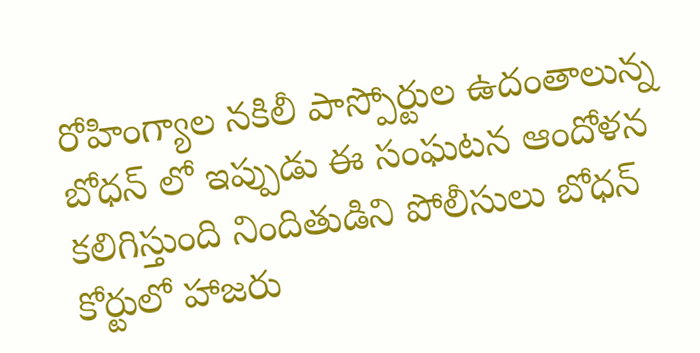రోహింగ్యాల నకిలీ పాస్పోర్టుల ఉదంతాలున్న బోధన్ లో ఇప్పుడు ఈ సంఘటన ఆందోళన కలిగిస్తుంది నిందితుడిని పోలీసులు బోధన్ కోర్టులో హాజరు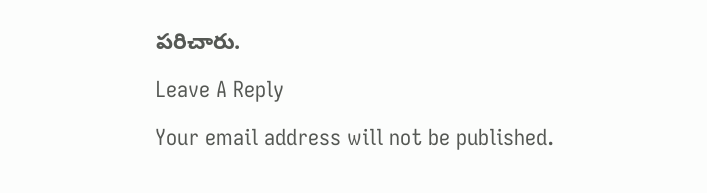పరిచారు.

Leave A Reply

Your email address will not be published.